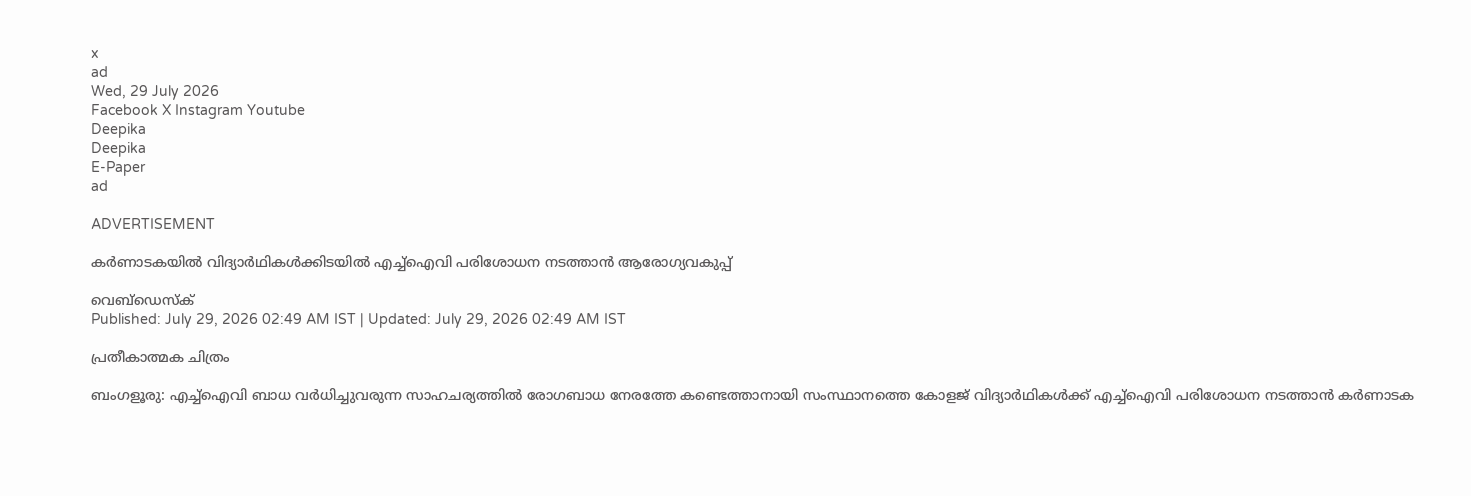x
ad
Wed, 29 July 2026
Facebook X Instagram Youtube
Deepika
Deepika
E-Paper
ad

ADVERTISEMENT

കർണാടകയിൽ വിദ്യാർഥികൾക്കിടയിൽ എച്ച്ഐവി പരിശോധന നടത്താൻ ആരോഗ്യവകുപ്പ്

വെബ്ഡെസ്ക്
Published: July 29, 2026 02:49 AM IST | Updated: July 29, 2026 02:49 AM IST

പ്രതീകാത്മക ചിത്രം

ബംഗളൂരു: എച്ച്ഐവി ബാധ വർധിച്ചുവരുന്ന സാഹചര്യത്തിൽ രോഗബാധ നേരത്തേ കണ്ടെത്താനായി സംസ്ഥാനത്തെ കോളജ് വിദ്യാർഥികൾക്ക് എച്ച്ഐവി പരിശോധന നടത്താൻ കർണാടക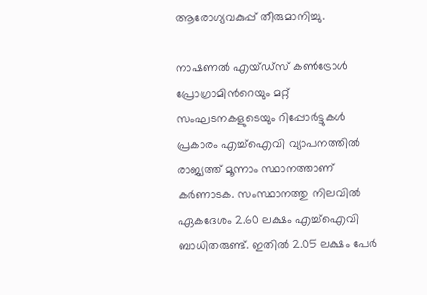ആരോഗ്യവകുപ്പ് തീരുമാനിച്ചു.

നാഷണൽ എയ്ഡ്‌സ് കൺട്രോൾ പ്രോഗ്രാമിന്‍റെയും മറ്റ് സംഘടനകളുടെയും റിപ്പോർട്ടുകൾ പ്രകാരം എച്ച്ഐവി വ്യാപനത്തിൽ രാജ്യത്ത് മൂന്നാം സ്ഥാനത്താണ് കർണാടക. സംസ്ഥാനത്തു നിലവിൽ ഏകദേശം 2.60 ലക്ഷം എച്ച്ഐവി ബാധിതരുണ്ട്. ഇതിൽ 2.05 ലക്ഷം പേർ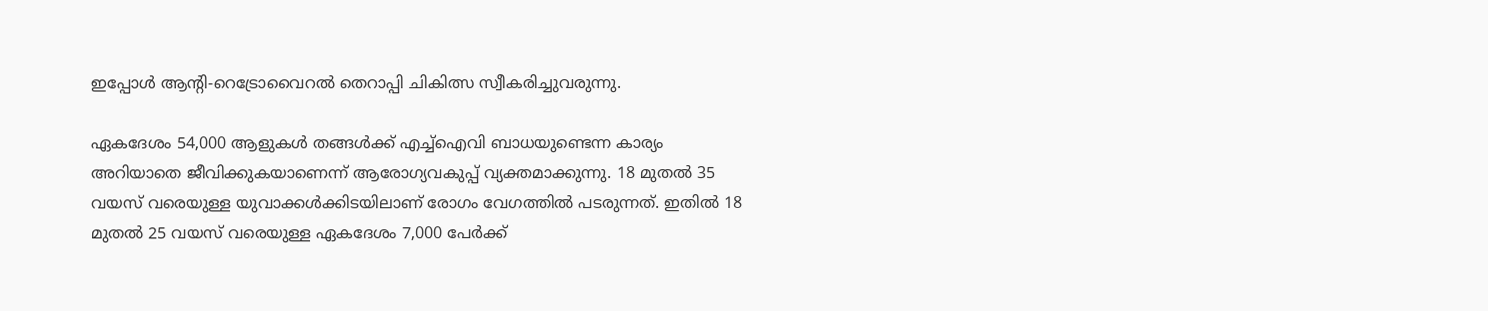ഇപ്പോൾ ആന്‍റി-റെട്രോവൈറൽ തെറാപ്പി ചികിത്സ സ്വീകരിച്ചുവരുന്നു.

ഏകദേശം 54,000 ആളുകൾ തങ്ങൾക്ക് എച്ച്ഐവി ബാധയുണ്ടെന്ന കാര്യം അറിയാതെ ജീവിക്കുകയാണെന്ന് ആരോഗ്യവകുപ്പ് വ്യക്തമാക്കുന്നു. 18 മുതൽ 35 വയസ് വരെയുള്ള യുവാക്കൾക്കിടയിലാണ് രോഗം വേഗത്തിൽ പടരുന്നത്. ഇതിൽ 18 മുതൽ 25 വയസ് വരെയുള്ള ഏകദേശം 7,000 പേർക്ക്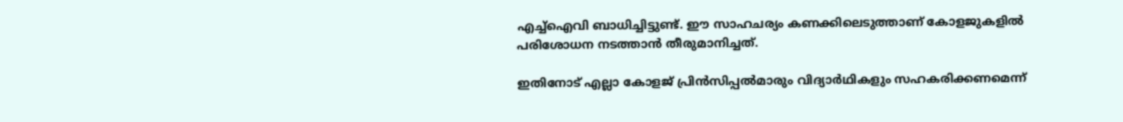എച്ച്ഐവി ബാധിച്ചിട്ടുണ്ട്. ഈ സാഹചര്യം കണക്കിലെടുത്താണ് കോളജുകളിൽ പരിശോധന നടത്താൻ തീരുമാനിച്ചത്.

ഇതിനോട് എല്ലാ കോളജ് പ്രിൻസിപ്പൽമാരും വിദ്യാർഥികളും സഹകരിക്കണമെന്ന്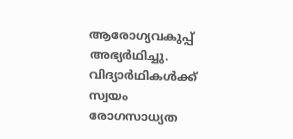ആരോഗ്യവകുപ്പ് അഭ്യർഥിച്ചു. വിദ്യാർഥികൾക്ക് സ്വയം രോഗസാധ്യത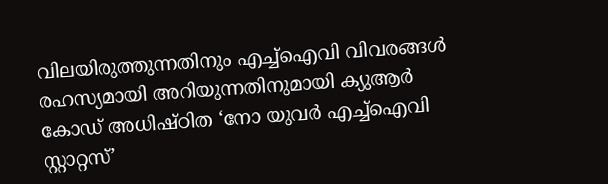വിലയിരുത്തുന്നതിനും എച്ച്ഐവി വിവരങ്ങൾ രഹസ്യമായി അറിയുന്നതിനുമായി ക്യുആർ കോഡ് അധിഷ്ഠിത ‘നോ യുവർ എച്ച്ഐവി സ്റ്റാറ്റസ്’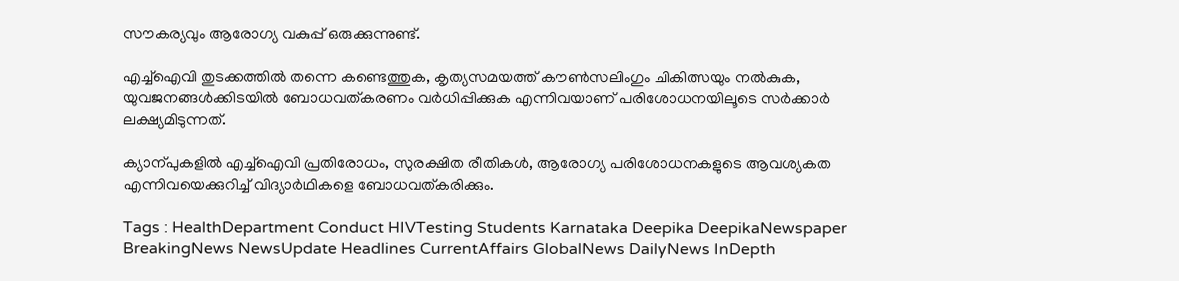സൗകര്യവും ആരോഗ്യ വകുപ്പ് ഒരുക്കുന്നുണ്ട്.

എച്ച്‌ഐവി തുടക്കത്തില്‍ തന്നെ കണ്ടെത്തുക, കൃത്യസമയത്ത് കൗണ്‍സലിംഗും ചികിത്സയും നല്‍കുക, യുവജനങ്ങള്‍ക്കിടയില്‍ ബോധവത്കരണം വര്‍ധിപ്പിക്കുക എന്നിവയാണ് പരിശോധനയിലൂടെ സര്‍ക്കാര്‍ ലക്ഷ്യമിടുന്നത്.

ക്യാന്പുകളില്‍ എച്ച്‌ഐവി പ്രതിരോധം, സുരക്ഷിത രീതികള്‍, ആരോഗ്യ പരിശോധനകളുടെ ആവശ്യകത എന്നിവയെക്കുറിച്ച് വിദ്യാര്‍ഥികളെ ബോധവത്കരിക്കും.

Tags : HealthDepartment Conduct HIVTesting Students Karnataka Deepika DeepikaNewspaper BreakingNews NewsUpdate Headlines CurrentAffairs GlobalNews DailyNews InDepth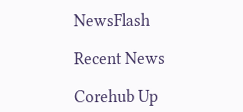NewsFlash

Recent News

Corehub Up